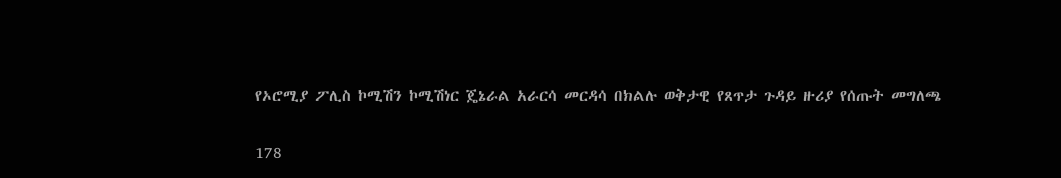የኦሮሚያ ፖሊስ ኮሚሽን ኮሚሽነር ጄኔራል አራርሳ መርዳሳ በክልሉ ወቅታዊ የጸጥታ ጉዳይ ዙሪያ የሰጡት መግለጫ

178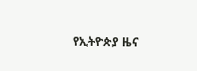የኢትዮጵያ ዜና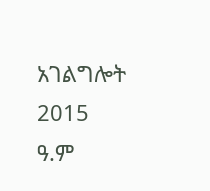አገልግሎት
2015
ዓ.ም